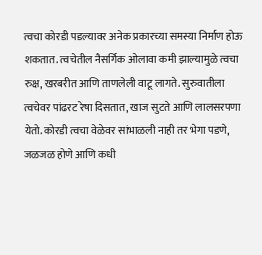त्वचा कोरडी पडल्यावर अनेक प्रकारच्या समस्या निर्माण होऊ शकतात. त्वचेतील नैसर्गिक ओलावा कमी झाल्यामुळे त्वचा रुक्ष, खरबरीत आणि ताणलेली वाटू लागते. सुरुवातीला त्वचेवर पांढरट रेषा दिसतात, खाज सुटते आणि लालसरपणा येतो. कोरडी त्वचा वेळेवर सांभाळली नाही तर भेगा पडणे, जळजळ होणे आणि कधी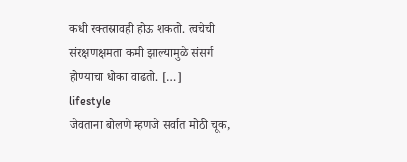कधी रक्तस्रावही होऊ शकतो. त्वचेची संरक्षणक्षमता कमी झाल्यामुळे संसर्ग होण्याचा धोका वाढतो. […]
lifestyle
जेवताना बोलणे म्हणजे सर्वात मोठी चूक,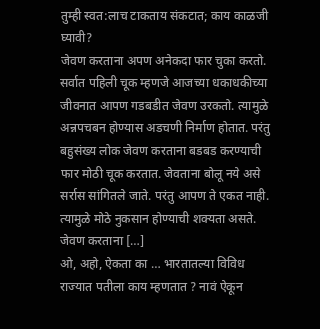तुम्ही स्वत:लाच टाकताय संकटात; काय काळजी घ्यावी?
जेवण करताना अपण अनेकदा फार चुका करतो. सर्वात पहिली चूक म्हणजे आजच्या धकाधकीच्या जीवनात आपण गडबडीत जेवण उरकतो. त्यामुळे अन्नपचबन होण्यास अडचणी निर्माण होतात. परंतु बहुसंख्य लोक जेवण करताना बडबड करण्याची फार मोठी चूक करतात. जेवताना बोलू नये असे सर्रास सांगितले जाते. परंतु आपण ते एकत नाही. त्यामुळे मोठे नुकसान होण्याची शक्यता असते. जेवण करताना […]
ओ, अहो, ऐकता का … भारतातल्या विविध राज्यात पतीला काय म्हणतात ? नावं ऐकून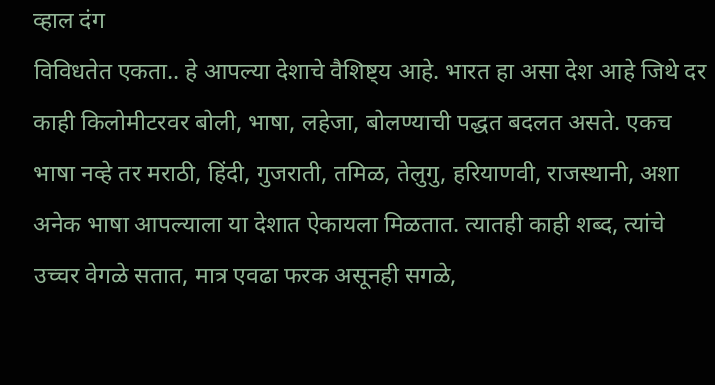व्हाल दंग
विविधतेत एकता.. हे आपल्या देशाचे वैशिष्ट्य आहे. भारत हा असा देश आहे जिथे दर काही किलोमीटरवर बोली, भाषा, लहेजा, बोलण्याची पद्धत बदलत असते. एकच भाषा नव्हे तर मराठी, हिंदी, गुजराती, तमिळ, तेलुगु, हरियाणवी, राजस्थानी, अशा अनेक भाषा आपल्याला या देशात ऐकायला मिळतात. त्यातही काही शब्द, त्यांचे उच्चर वेगळे सतात, मात्र एवढा फरक असूनही सगळे,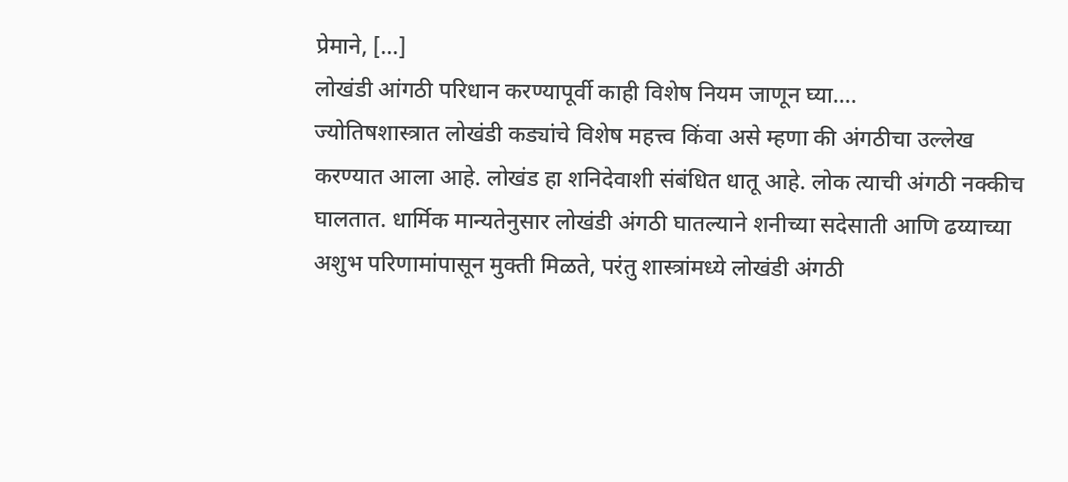प्रेमाने, […]
लोखंडी आंगठी परिधान करण्यापूर्वी काही विशेष नियम जाणून घ्या….
ज्योतिषशास्त्रात लोखंडी कड्यांचे विशेष महत्त्व किंवा असे म्हणा की अंगठीचा उल्लेख करण्यात आला आहे. लोखंड हा शनिदेवाशी संबंधित धातू आहे. लोक त्याची अंगठी नक्कीच घालतात. धार्मिक मान्यतेनुसार लोखंडी अंगठी घातल्याने शनीच्या सदेसाती आणि ढय्याच्या अशुभ परिणामांपासून मुक्ती मिळते, परंतु शास्त्रांमध्ये लोखंडी अंगठी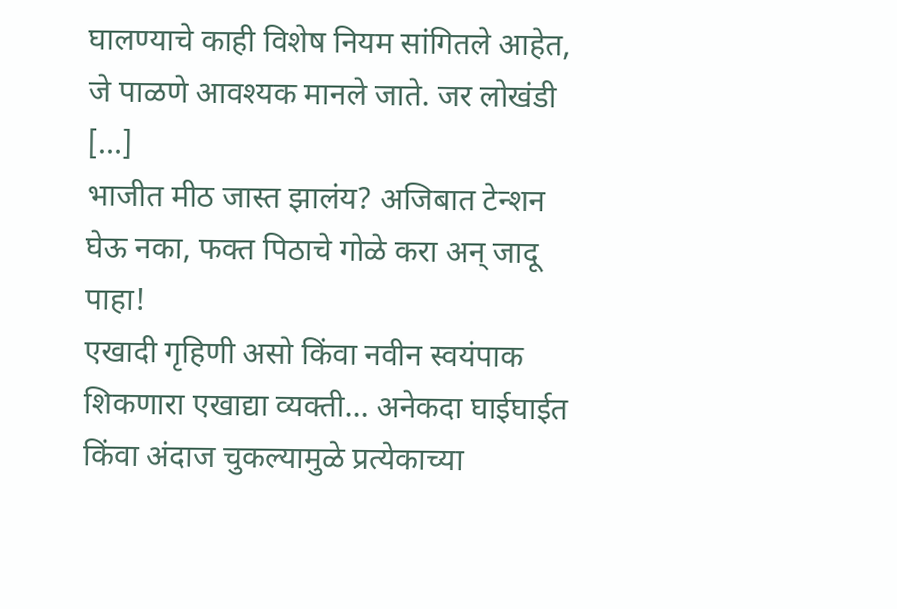घालण्याचे काही विशेष नियम सांगितले आहेत, जे पाळणे आवश्यक मानले जाते. जर लोखंडी […]
भाजीत मीठ जास्त झालंय? अजिबात टेन्शन घेऊ नका, फक्त पिठाचे गोळे करा अन् जादू पाहा!
एखादी गृहिणी असो किंवा नवीन स्वयंपाक शिकणारा एखाद्या व्यक्ती… अनेकदा घाईघाईत किंवा अंदाज चुकल्यामुळे प्रत्येकाच्या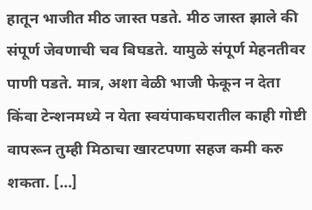हातून भाजीत मीठ जास्त पडते. मीठ जास्त झाले की संपूर्ण जेवणाची चव बिघडते. यामुळे संपूर्ण मेहनतीवर पाणी पडते. मात्र, अशा वेळी भाजी फेकून न देता किंवा टेन्शनमध्ये न येता स्वयंपाकघरातील काही गोष्टी वापरून तुम्ही मिठाचा खारटपणा सहज कमी करु शकता. […]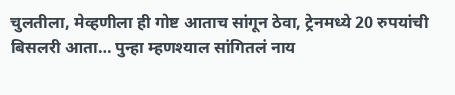चुलतीला, मेव्हणीला ही गोष्ट आताच सांगून ठेवा, ट्रेनमध्ये 20 रुपयांची बिसलरी आता… पुन्हा म्हणश्याल सांगितलं नाय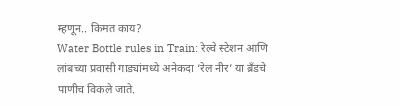म्हणून.. किमत काय?
Water Bottle rules in Train: रेल्वे स्टेशन आणि लांबच्या प्रवासी गाड्यांमध्ये अनेकदा ‘रेल नीर’ या ब्रँडचे पाणीच विकले जाते.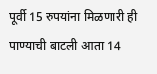पूर्वी 15 रुपयांना मिळणारी ही पाण्याची बाटली आता 14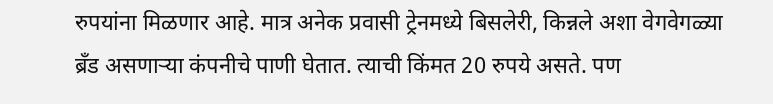रुपयांना मिळणार आहे. मात्र अनेक प्रवासी ट्रेनमध्ये बिसलेरी, किन्नले अशा वेगवेगळ्या ब्रँड असणाऱ्या कंपनीचे पाणी घेतात. त्याची किंमत 20 रुपये असते. पण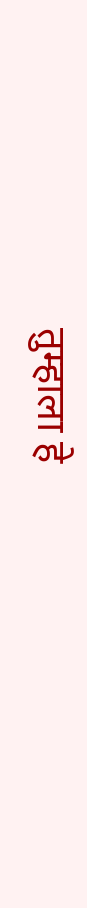तुम्हाला हे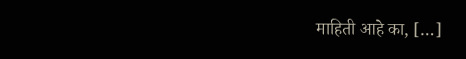माहिती आहे का, […]